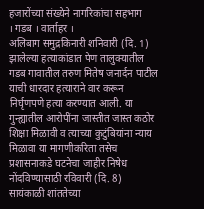हजारोंच्या संख्येने नागरिकांचा सहभाग
। गडब । वार्ताहर ।
अलिबाग समुद्रकिनारी शनिवारी (दि. 1) झालेल्या हत्याकांडात पेण तालुक्यातील गडब गावातील तरुण मितेष जनार्दन पाटील याची धारदार हत्याराने वार करून निर्घृणपणे हत्या करण्यात आली. या गुन्ह्यातील आरोपींना जास्तीत जास्त कठोर शिक्षा मिळावी व त्याच्या कुटुंबियांना न्याय मिळावा या मागणीकरिता तसेच प्रशासनाकडे घटनेचा जाहीर निषेध नोंदविण्यासाठी रविवारी (दि. 8) सायंकाळी शांततेच्या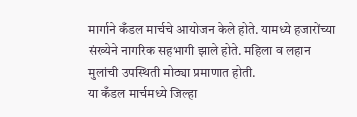मार्गाने कँडल मार्चचे आयोजन केले होते. यामध्ये हजारोंच्या संख्येने नागरिक सहभागी झाले होते. महिला व लहान मुलांची उपस्थिती मोठ्या प्रमाणात होती.
या कँडल मार्चमध्ये जिल्हा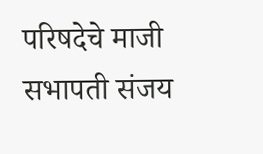परिषदेचे माजी सभापती संजय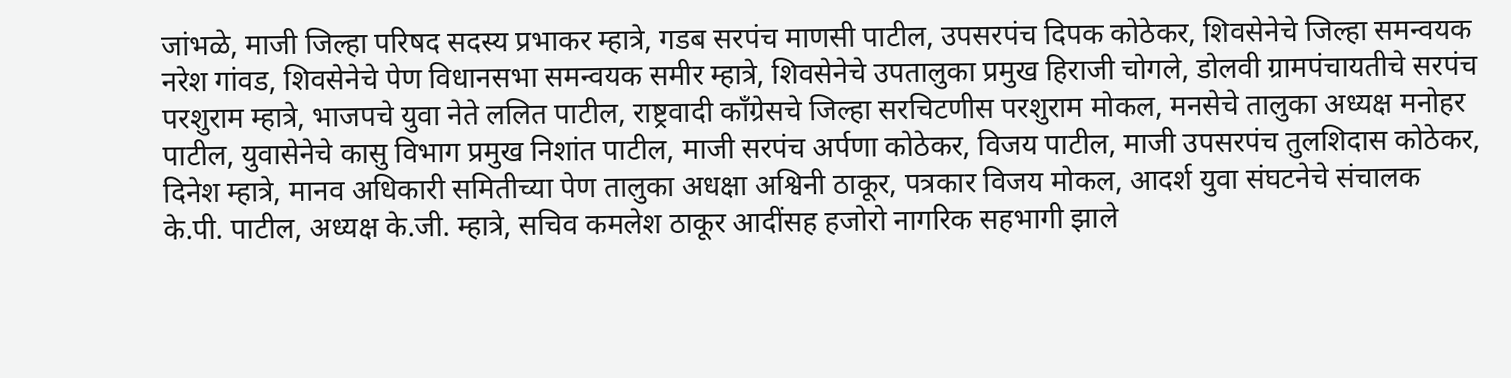जांभळे, माजी जिल्हा परिषद सदस्य प्रभाकर म्हात्रे, गडब सरपंच माणसी पाटील, उपसरपंच दिपक कोठेकर, शिवसेनेचे जिल्हा समन्वयक नरेश गांवड, शिवसेनेचे पेण विधानसभा समन्वयक समीर म्हात्रे, शिवसेनेचे उपतालुका प्रमुख हिराजी चोगले, डोलवी ग्रामपंचायतीचे सरपंच परशुराम म्हात्रे, भाजपचे युवा नेते ललित पाटील, राष्ट्रवादी काँग्रेसचे जिल्हा सरचिटणीस परशुराम मोकल, मनसेचे तालुका अध्यक्ष मनोहर पाटील, युवासेनेचे कासु विभाग प्रमुख निशांत पाटील, माजी सरपंच अर्पणा कोठेकर, विजय पाटील, माजी उपसरपंच तुलशिदास कोठेकर, दिनेश म्हात्रे, मानव अधिकारी समितीच्या पेण तालुका अधक्षा अश्विनी ठाकूर, पत्रकार विजय मोकल, आदर्श युवा संघटनेचे संचालक के.पी. पाटील, अध्यक्ष के.जी. म्हात्रे, सचिव कमलेश ठाकूर आदींसह हजोरो नागरिक सहभागी झाले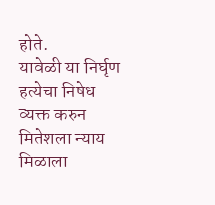होते.
यावेळी या निर्घृण हत्येचा निषेध व्यक्त करुन मितेशला न्याय मिळाला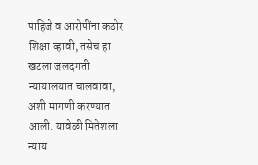पाहिजे व आरोपींना कठोर शिक्षा व्हावी, तसेच हा खटला जलदगती न्यायालयात चालवावा, अशी मागणी करण्यात आली. यावेळी मितेशला न्याय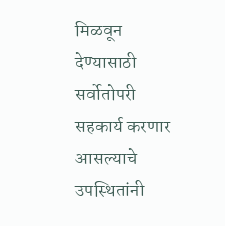मिळवून देण्यासाठी सर्वोतोपरी सहकार्य करणार आसल्याचे उपस्थितांनी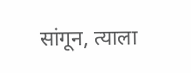सांगून, त्याला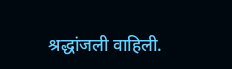श्रद्धांजली वाहिली.